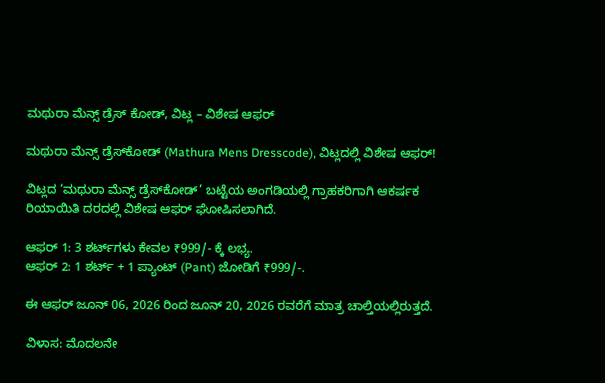ಮಥುರಾ ಮೆನ್ಸ್ ಡ್ರೆಸ್ ಕೋಡ್, ವಿಟ್ಲ – ವಿಶೇಷ ಆಫರ್

ಮಥುರಾ ಮೆನ್ಸ್ ಡ್ರೆಸ್‌ಕೋಡ್ (Mathura Mens Dresscode), ವಿಟ್ಲದಲ್ಲಿ ವಿಶೇಷ ಆಫರ್!

ವಿಟ್ಲದ ‘ಮಥುರಾ ಮೆನ್ಸ್ ಡ್ರೆಸ್‌ಕೋಡ್’ ಬಟ್ಟೆಯ ಅಂಗಡಿಯಲ್ಲಿ ಗ್ರಾಹಕರಿಗಾಗಿ ಆಕರ್ಷಕ ರಿಯಾಯಿತಿ ದರದಲ್ಲಿ ವಿಶೇಷ ಆಫರ್ ಘೋಷಿಸಲಾಗಿದೆ.

ಆಫರ್ 1: 3 ಶರ್ಟ್‌ಗಳು ಕೇವಲ ₹999/- ಕ್ಕೆ ಲಭ್ಯ.
ಆಫರ್ 2: 1 ಶರ್ಟ್ + 1 ಪ್ಯಾಂಟ್ (Pant) ಜೋಡಿಗೆ ₹999/-.

ಈ ಆಫರ್ ಜೂನ್ 06, 2026 ರಿಂದ ಜೂನ್ 20, 2026 ರವರೆಗೆ ಮಾತ್ರ ಚಾಲ್ತಿಯಲ್ಲಿರುತ್ತದೆ.

ವಿಳಾಸ: ಮೊದಲನೇ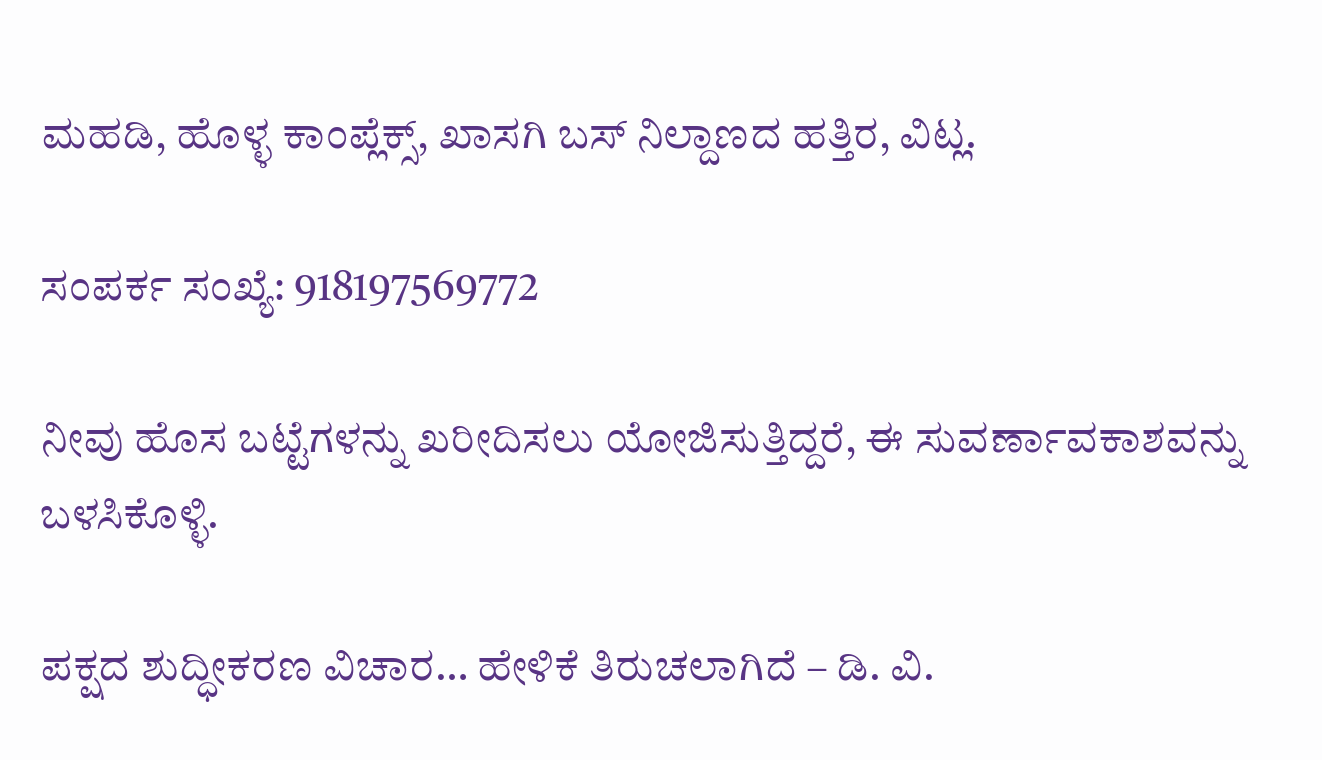ಮಹಡಿ, ಹೊಳ್ಳ ಕಾಂಪ್ಲೆಕ್ಸ್, ಖಾಸಗಿ ಬಸ್ ನಿಲ್ದಾಣದ ಹತ್ತಿರ, ವಿಟ್ಲ.

ಸಂಪರ್ಕ ಸಂಖ್ಯೆ: 918197569772

ನೀವು ಹೊಸ ಬಟ್ಟೆಗಳನ್ನು ಖರೀದಿಸಲು ಯೋಜಿಸುತ್ತಿದ್ದರೆ, ಈ ಸುವರ್ಣಾವಕಾಶವನ್ನು ಬಳಸಿಕೊಳ್ಳಿ.

ಪಕ್ಷದ ಶುದ್ಧೀಕರಣ ವಿಚಾರ… ಹೇಳಿಕೆ ತಿರುಚಲಾಗಿದೆ – ಡಿ. ವಿ.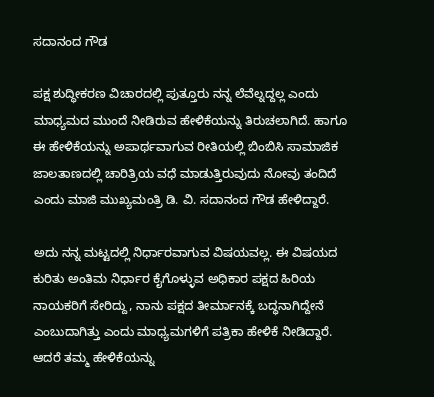ಸದಾನಂದ ಗೌಡ

ಪಕ್ಷ ಶುದ್ಧೀಕರಣ ವಿಚಾರದಲ್ಲಿ ಪುತ್ತೂರು ನನ್ನ ಲೆವೆಲ್ನದ್ದಲ್ಲ ಎಂದು ಮಾಧ್ಯಮದ ಮುಂದೆ ನೀಡಿರುವ ಹೇಳಿಕೆಯನ್ನು ತಿರುಚಲಾಗಿದೆ. ಹಾಗೂ ಈ ಹೇಳಿಕೆಯನ್ನು ಅಪಾರ್ಥವಾಗುವ ರೀತಿಯಲ್ಲಿ ಬಿಂಬಿಸಿ ಸಾಮಾಜಿಕ ಜಾಲತಾಣದಲ್ಲಿ ಚಾರಿತ್ರಿಯ ವಧೆ ಮಾಡುತ್ತಿರುವುದು ನೋವು ತಂದಿದೆ ಎಂದು ಮಾಜಿ ಮುಖ್ಯಮಂತ್ರಿ ಡಿ. ವಿ. ಸದಾನಂದ ಗೌಡ ಹೇಳಿದ್ದಾರೆ.

ಅದು ನನ್ನ ಮಟ್ಟದಲ್ಲಿ ನಿರ್ಧಾರವಾಗುವ ವಿಷಯವಲ್ಲ. ಈ ವಿಷಯದ ಕುರಿತು ಅಂತಿಮ ನಿರ್ಧಾರ ಕೈಗೊಳ್ಳುವ ಅಧಿಕಾರ ಪಕ್ಷದ ಹಿರಿಯ ನಾಯಕರಿಗೆ ಸೇರಿದ್ದು, ನಾನು ಪಕ್ಷದ ತೀರ್ಮಾನಕ್ಕೆ ಬದ್ಧನಾಗಿದ್ದೇನೆ ಎಂಬುದಾಗಿತ್ತು ಎಂದು ಮಾಧ್ಯಮಗಳಿಗೆ ಪತ್ರಿಕಾ ಹೇಳಿಕೆ ನೀಡಿದ್ದಾರೆ. ಆದರೆ ತಮ್ಮ ಹೇಳಿಕೆಯನ್ನು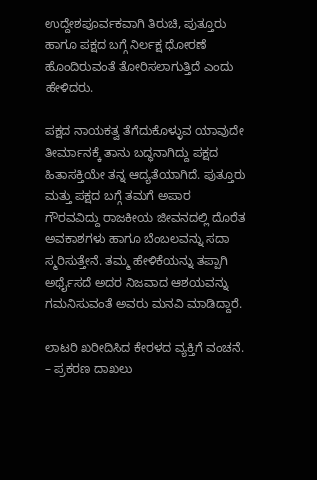ಉದ್ದೇಶಪೂರ್ವಕವಾಗಿ ತಿರುಚಿ, ಪುತ್ತೂರು ಹಾಗೂ ಪಕ್ಷದ ಬಗ್ಗೆ ನಿರ್ಲಕ್ಷ ಧೋರಣೆ ಹೊಂದಿರುವಂತೆ ತೋರಿಸಲಾಗುತ್ತಿದೆ ಎಂದು ಹೇಳಿದರು.

ಪಕ್ಷದ ನಾಯಕತ್ವ ತೆಗೆದುಕೊಳ್ಳುವ ಯಾವುದೇ ತೀರ್ಮಾನಕ್ಕೆ ತಾನು ಬದ್ಧನಾಗಿದ್ದು ಪಕ್ಷದ ಹಿತಾಸಕ್ತಿಯೇ ತನ್ನ ಆದ್ಯತೆಯಾಗಿದೆ. ಪುತ್ತೂರು ಮತ್ತು ಪಕ್ಷದ ಬಗ್ಗೆ ತಮಗೆ ಅಪಾರ ಗೌರವವಿದ್ದು ರಾಜಕೀಯ ಜೀವನದಲ್ಲಿ ದೊರೆತ ಅವಕಾಶಗಳು ಹಾಗೂ ಬೆಂಬಲವನ್ನು ಸದಾ ಸ್ಮರಿಸುತ್ತೇನೆ. ತಮ್ಮ ಹೇಳಿಕೆಯನ್ನು ತಪ್ಪಾಗಿ ಅರ್ಥೈಸದೆ ಅದರ ನಿಜವಾದ ಆಶಯವನ್ನು ಗಮನಿಸುವಂತೆ ಅವರು ಮನವಿ ಮಾಡಿದ್ದಾರೆ.

ಲಾಟರಿ ಖರೀದಿಸಿದ ಕೇರಳದ ವ್ಯಕ್ತಿಗೆ ವಂಚನೆ. – ಪ್ರಕರಣ ದಾಖಲು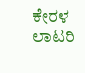ಕೇರಳ ಲಾಟರಿ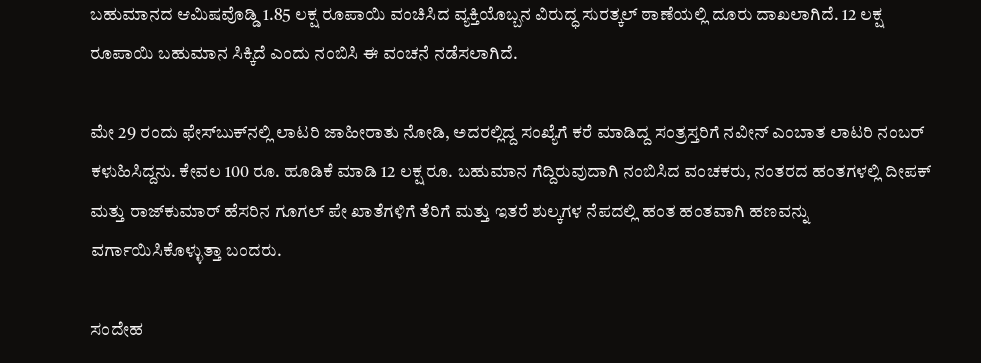ಬಹುಮಾನದ ಆಮಿಷವೊಡ್ಡಿ 1.85 ಲಕ್ಷ ರೂಪಾಯಿ ವಂಚಿಸಿದ ವ್ಯಕ್ತಿಯೊಬ್ಬನ ವಿರುದ್ಧ ಸುರತ್ಕಲ್ ಠಾಣೆಯಲ್ಲಿ ದೂರು ದಾಖಲಾಗಿದೆ. 12 ಲಕ್ಷ ರೂಪಾಯಿ ಬಹುಮಾನ ಸಿಕ್ಕಿದೆ ಎಂದು ನಂಬಿಸಿ ಈ ವಂಚನೆ ನಡೆಸಲಾಗಿದೆ.

ಮೇ 29 ರಂದು ಫೇಸ್‌ಬುಕ್‌ನಲ್ಲಿ ಲಾಟರಿ ಜಾಹೀರಾತು ನೋಡಿ, ಅದರಲ್ಲಿದ್ದ ಸಂಖ್ಯೆಗೆ ಕರೆ ಮಾಡಿದ್ದ ಸಂತ್ರಸ್ತರಿಗೆ ನವೀನ್ ಎಂಬಾತ ಲಾಟರಿ ನಂಬರ್ ಕಳುಹಿಸಿದ್ದನು. ಕೇವಲ 100 ರೂ. ಹೂಡಿಕೆ ಮಾಡಿ 12 ಲಕ್ಷ ರೂ. ಬಹುಮಾನ ಗೆದ್ದಿರುವುದಾಗಿ ನಂಬಿಸಿದ ವಂಚಕರು, ನಂತರದ ಹಂತಗಳಲ್ಲಿ ದೀಪಕ್ ಮತ್ತು ರಾಜ್‌ಕುಮಾರ್ ಹೆಸರಿನ ಗೂಗಲ್ ಪೇ ಖಾತೆಗಳಿಗೆ ತೆರಿಗೆ ಮತ್ತು ಇತರೆ ಶುಲ್ಕಗಳ ನೆಪದಲ್ಲಿ ಹಂತ ಹಂತವಾಗಿ ಹಣವನ್ನು ವರ್ಗಾಯಿಸಿಕೊಳ್ಳುತ್ತಾ ಬಂದರು.

ಸಂದೇಹ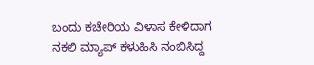ಬಂದು ಕಚೇರಿಯ ವಿಳಾಸ ಕೇಳಿದಾಗ ನಕಲಿ ಮ್ಯಾಪ್ ಕಳುಹಿಸಿ ನಂಬಿಸಿದ್ದ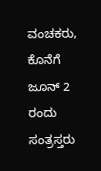ವಂಚಕರು, ಕೊನೆಗೆ ಜೂನ್ 2 ರಂದು ಸಂತ್ರಸ್ತರು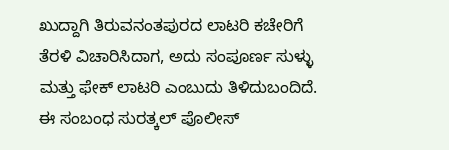ಖುದ್ದಾಗಿ ತಿರುವನಂತಪುರದ ಲಾಟರಿ ಕಚೇರಿಗೆ ತೆರಳಿ ವಿಚಾರಿಸಿದಾಗ, ಅದು ಸಂಪೂರ್ಣ ಸುಳ್ಳು ಮತ್ತು ಫೇಕ್ ಲಾಟರಿ ಎಂಬುದು ತಿಳಿದುಬಂದಿದೆ. ಈ ಸಂಬಂಧ ಸುರತ್ಕಲ್ ಪೊಲೀಸ್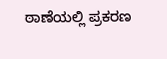ಠಾಣೆಯಲ್ಲಿ ಪ್ರಕರಣ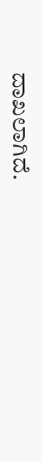ದಾಖಲಾಗಿದೆ.